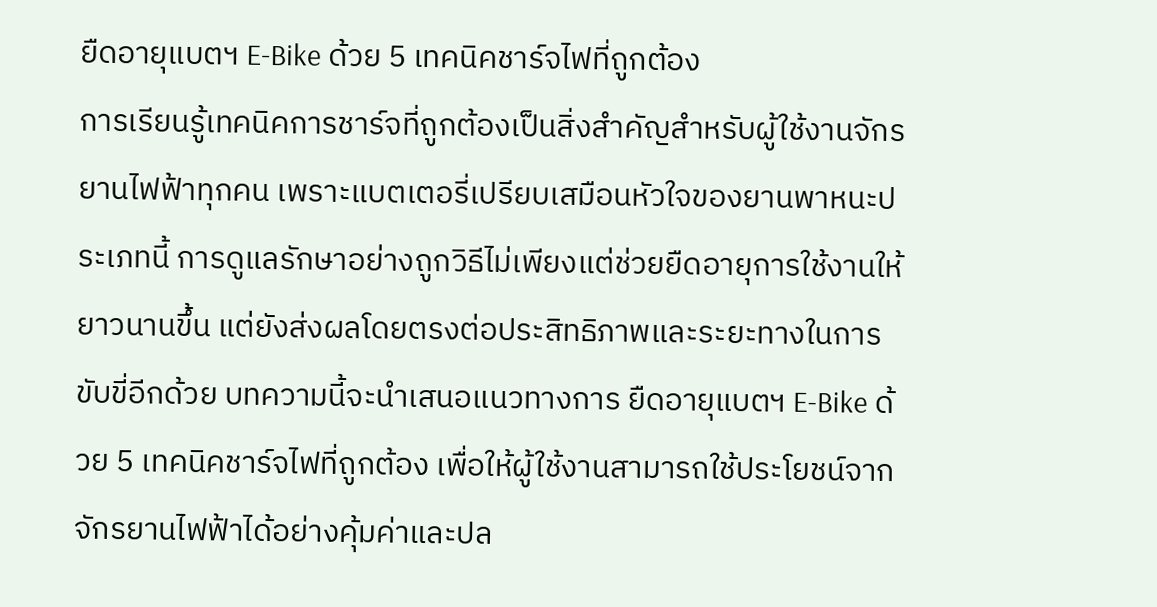ยืดอายุแบตฯ E-Bike ด้วย 5 เทคนิคชาร์จไฟที่ถูกต้อง
การเรียนรู้เทคนิคการชาร์จที่ถูกต้องเป็นสิ่งสำคัญสำหรับผู้ใช้งานจักรยานไฟฟ้าทุกคน เพราะแบตเตอรี่เปรียบเสมือนหัวใจของยานพาหนะประเภทนี้ การดูแลรักษาอย่างถูกวิธีไม่เพียงแต่ช่วยยืดอายุการใช้งานให้ยาวนานขึ้น แต่ยังส่งผลโดยตรงต่อประสิทธิภาพและระยะทางในการขับขี่อีกด้วย บทความนี้จะนำเสนอแนวทางการ ยืดอายุแบตฯ E-Bike ด้วย 5 เทคนิคชาร์จไฟที่ถูกต้อง เพื่อให้ผู้ใช้งานสามารถใช้ประโยชน์จากจักรยานไฟฟ้าได้อย่างคุ้มค่าและปล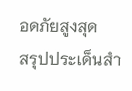อดภัยสูงสุด
สรุปประเด็นสำ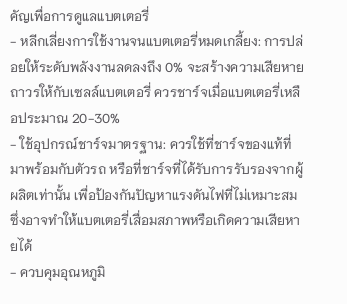คัญเพื่อการดูแลแบตเตอรี่
- หลีกเลี่ยงการใช้งานจนแบตเตอรี่หมดเกลี้ยง: การปล่อยให้ระดับพลังงานลดลงถึง 0% จะสร้างความเสียหายถาวรให้กับเซลล์แบตเตอรี่ ควรชาร์จเมื่อแบตเตอรี่เหลือประมาณ 20-30%
- ใช้อุปกรณ์ชาร์จมาตรฐาน: ควรใช้ที่ชาร์จของแท้ที่มาพร้อมกับตัวรถ หรือที่ชาร์จที่ได้รับการรับรองจากผู้ผลิตเท่านั้น เพื่อป้องกันปัญหาแรงดันไฟที่ไม่เหมาะสมซึ่งอาจทำให้แบตเตอรี่เสื่อมสภาพหรือเกิดความเสียหายได้
- ควบคุมอุณหภูมิ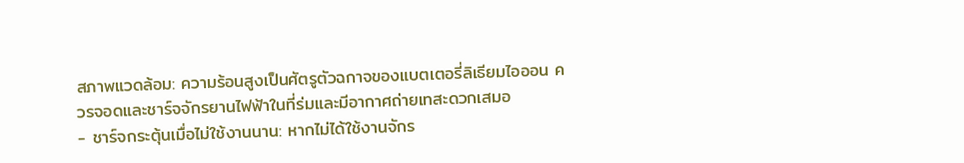สภาพแวดล้อม: ความร้อนสูงเป็นศัตรูตัวฉกาจของแบตเตอรี่ลิเธียมไอออน ควรจอดและชาร์จจักรยานไฟฟ้าในที่ร่มและมีอากาศถ่ายเทสะดวกเสมอ
- ชาร์จกระตุ้นเมื่อไม่ใช้งานนาน: หากไม่ได้ใช้งานจักร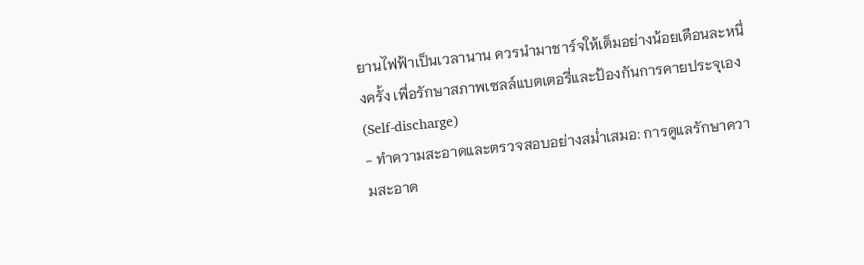ยานไฟฟ้าเป็นเวลานาน ควรนำมาชาร์จให้เต็มอย่างน้อยเดือนละหนึ่งครั้ง เพื่อรักษาสภาพเซลล์แบตเตอรี่และป้องกันการคายประจุเอง (Self-discharge)
- ทำความสะอาดและตรวจสอบอย่างสม่ำเสมอ: การดูแลรักษาความสะอาด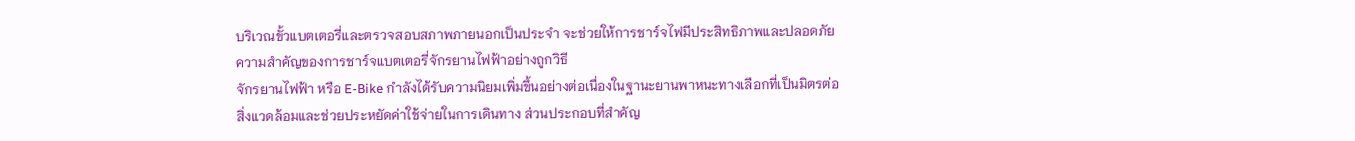บริเวณขั้วแบตเตอรี่และตรวจสอบสภาพภายนอกเป็นประจำ จะช่วยให้การชาร์จไฟมีประสิทธิภาพและปลอดภัย
ความสำคัญของการชาร์จแบตเตอรี่จักรยานไฟฟ้าอย่างถูกวิธี
จักรยานไฟฟ้า หรือ E-Bike กำลังได้รับความนิยมเพิ่มขึ้นอย่างต่อเนื่องในฐานะยานพาหนะทางเลือกที่เป็นมิตรต่อสิ่งแวดล้อมและช่วยประหยัดค่าใช้จ่ายในการเดินทาง ส่วนประกอบที่สำคัญ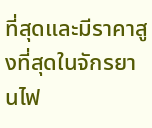ที่สุดและมีราคาสูงที่สุดในจักรยานไฟ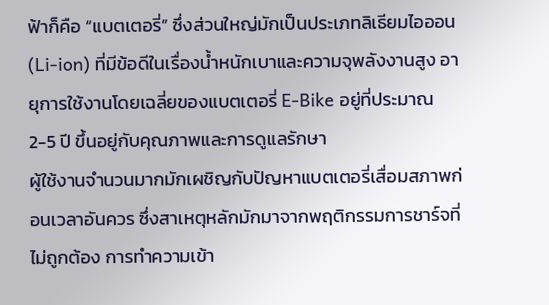ฟ้าก็คือ “แบตเตอรี่” ซึ่งส่วนใหญ่มักเป็นประเภทลิเธียมไอออน (Li-ion) ที่มีข้อดีในเรื่องน้ำหนักเบาและความจุพลังงานสูง อายุการใช้งานโดยเฉลี่ยของแบตเตอรี่ E-Bike อยู่ที่ประมาณ 2-5 ปี ขึ้นอยู่กับคุณภาพและการดูแลรักษา
ผู้ใช้งานจำนวนมากมักเผชิญกับปัญหาแบตเตอรี่เสื่อมสภาพก่อนเวลาอันควร ซึ่งสาเหตุหลักมักมาจากพฤติกรรมการชาร์จที่ไม่ถูกต้อง การทำความเข้า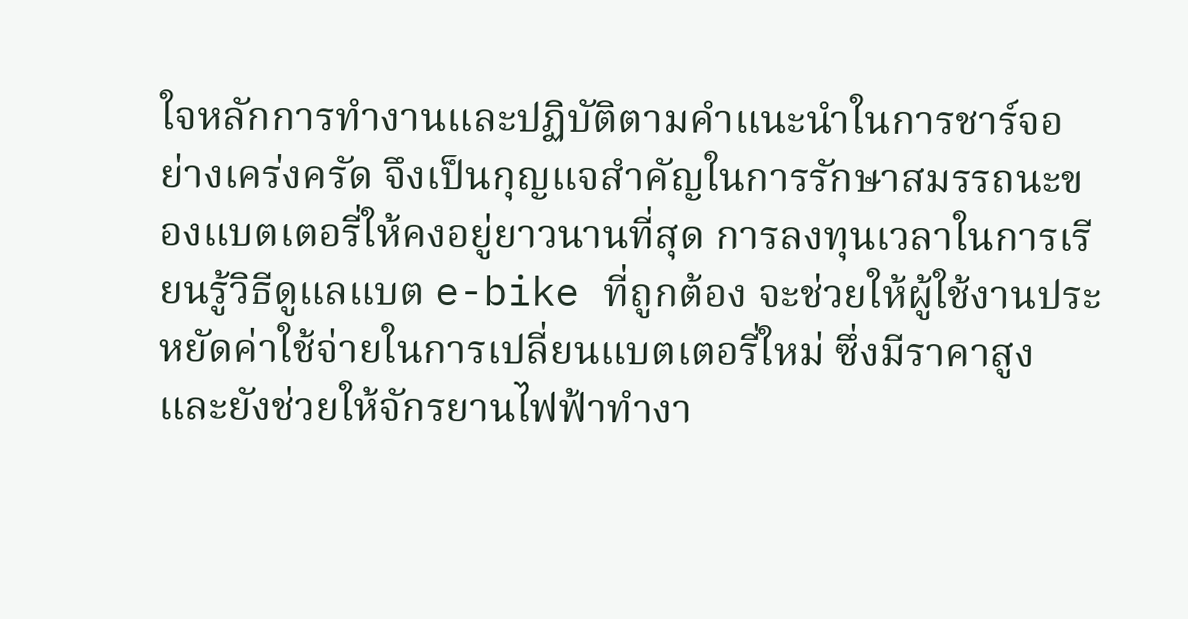ใจหลักการทำงานและปฏิบัติตามคำแนะนำในการชาร์จอย่างเคร่งครัด จึงเป็นกุญแจสำคัญในการรักษาสมรรถนะของแบตเตอรี่ให้คงอยู่ยาวนานที่สุด การลงทุนเวลาในการเรียนรู้วิธีดูแลแบต e-bike ที่ถูกต้อง จะช่วยให้ผู้ใช้งานประหยัดค่าใช้จ่ายในการเปลี่ยนแบตเตอรี่ใหม่ ซึ่งมีราคาสูง และยังช่วยให้จักรยานไฟฟ้าทำงา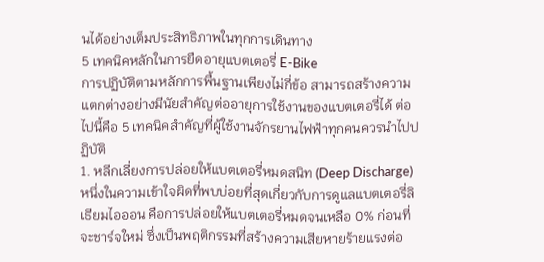นได้อย่างเต็มประสิทธิภาพในทุกการเดินทาง
5 เทคนิคหลักในการยืดอายุแบตเตอรี่ E-Bike
การปฏิบัติตามหลักการพื้นฐานเพียงไม่กี่ข้อ สามารถสร้างความแตกต่างอย่างมีนัยสำคัญต่ออายุการใช้งานของแบตเตอรี่ได้ ต่อไปนี้คือ 5 เทคนิคสำคัญที่ผู้ใช้งานจักรยานไฟฟ้าทุกคนควรนำไปปฏิบัติ
1. หลีกเลี่ยงการปล่อยให้แบตเตอรี่หมดสนิท (Deep Discharge)
หนึ่งในความเข้าใจผิดที่พบบ่อยที่สุดเกี่ยวกับการดูแลแบตเตอรี่ลิเธียมไอออน คือการปล่อยให้แบตเตอรี่หมดจนเหลือ 0% ก่อนที่จะชาร์จใหม่ ซึ่งเป็นพฤติกรรมที่สร้างความเสียหายร้ายแรงต่อ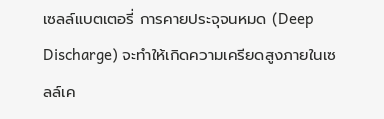เซลล์แบตเตอรี่ การคายประจุจนหมด (Deep Discharge) จะทำให้เกิดความเครียดสูงภายในเซลล์เค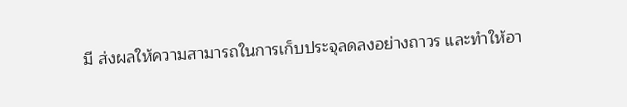มี ส่งผลให้ความสามารถในการเก็บประจุลดลงอย่างถาวร และทำให้อา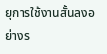ยุการใช้งานสั้นลงอย่างร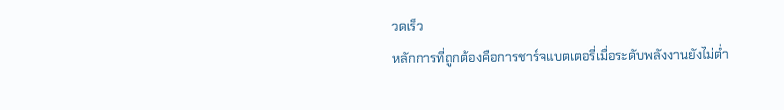วดเร็ว
หลักการที่ถูกต้องคือการชาร์จแบตเตอรี่เมื่อระดับพลังงานยังไม่ต่ำ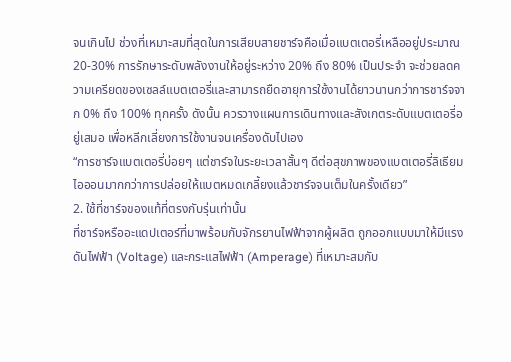จนเกินไป ช่วงที่เหมาะสมที่สุดในการเสียบสายชาร์จคือเมื่อแบตเตอรี่เหลืออยู่ประมาณ 20-30% การรักษาระดับพลังงานให้อยู่ระหว่าง 20% ถึง 80% เป็นประจำ จะช่วยลดความเครียดของเซลล์แบตเตอรี่และสามารถยืดอายุการใช้งานได้ยาวนานกว่าการชาร์จจาก 0% ถึง 100% ทุกครั้ง ดังนั้น ควรวางแผนการเดินทางและสังเกตระดับแบตเตอรี่อยู่เสมอ เพื่อหลีกเลี่ยงการใช้งานจนเครื่องดับไปเอง
“การชาร์จแบตเตอรี่บ่อยๆ แต่ชาร์จในระยะเวลาสั้นๆ ดีต่อสุขภาพของแบตเตอรี่ลิเธียมไอออนมากกว่าการปล่อยให้แบตหมดเกลี้ยงแล้วชาร์จจนเต็มในครั้งเดียว”
2. ใช้ที่ชาร์จของแท้ที่ตรงกับรุ่นเท่านั้น
ที่ชาร์จหรืออะแดปเตอร์ที่มาพร้อมกับจักรยานไฟฟ้าจากผู้ผลิต ถูกออกแบบมาให้มีแรงดันไฟฟ้า (Voltage) และกระแสไฟฟ้า (Amperage) ที่เหมาะสมกับ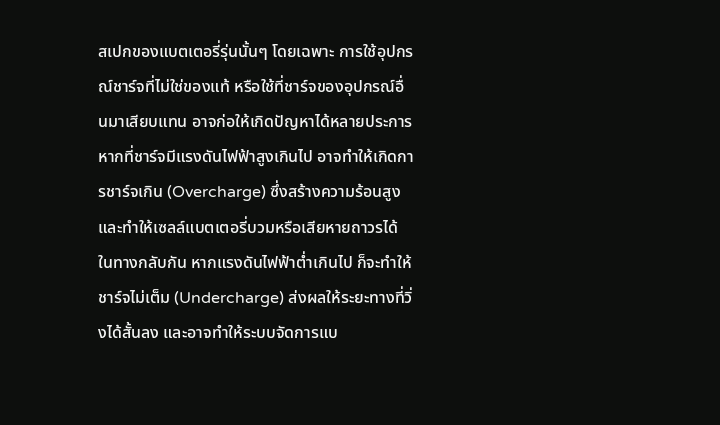สเปกของแบตเตอรี่รุ่นนั้นๆ โดยเฉพาะ การใช้อุปกรณ์ชาร์จที่ไม่ใช่ของแท้ หรือใช้ที่ชาร์จของอุปกรณ์อื่นมาเสียบแทน อาจก่อให้เกิดปัญหาได้หลายประการ
หากที่ชาร์จมีแรงดันไฟฟ้าสูงเกินไป อาจทำให้เกิดการชาร์จเกิน (Overcharge) ซึ่งสร้างความร้อนสูงและทำให้เซลล์แบตเตอรี่บวมหรือเสียหายถาวรได้ ในทางกลับกัน หากแรงดันไฟฟ้าต่ำเกินไป ก็จะทำให้ชาร์จไม่เต็ม (Undercharge) ส่งผลให้ระยะทางที่วิ่งได้สั้นลง และอาจทำให้ระบบจัดการแบ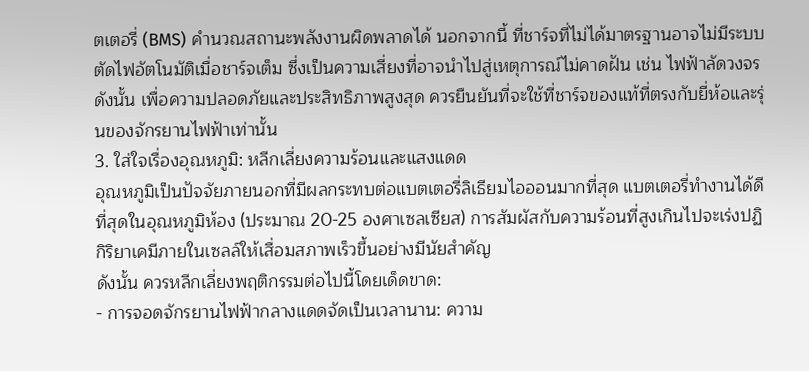ตเตอรี่ (BMS) คำนวณสถานะพลังงานผิดพลาดได้ นอกจากนี้ ที่ชาร์จที่ไม่ได้มาตรฐานอาจไม่มีระบบตัดไฟอัตโนมัติเมื่อชาร์จเต็ม ซึ่งเป็นความเสี่ยงที่อาจนำไปสู่เหตุการณ์ไม่คาดฝัน เช่น ไฟฟ้าลัดวงจร ดังนั้น เพื่อความปลอดภัยและประสิทธิภาพสูงสุด ควรยืนยันที่จะใช้ที่ชาร์จของแท้ที่ตรงกับยี่ห้อและรุ่นของจักรยานไฟฟ้าเท่านั้น
3. ใส่ใจเรื่องอุณหภูมิ: หลีกเลี่ยงความร้อนและแสงแดด
อุณหภูมิเป็นปัจจัยภายนอกที่มีผลกระทบต่อแบตเตอรี่ลิเธียมไอออนมากที่สุด แบตเตอรี่ทำงานได้ดีที่สุดในอุณหภูมิห้อง (ประมาณ 20-25 องศาเซลเซียส) การสัมผัสกับความร้อนที่สูงเกินไปจะเร่งปฏิกิริยาเคมีภายในเซลล์ให้เสื่อมสภาพเร็วขึ้นอย่างมีนัยสำคัญ
ดังนั้น ควรหลีกเลี่ยงพฤติกรรมต่อไปนี้โดยเด็ดขาด:
- การจอดจักรยานไฟฟ้ากลางแดดจัดเป็นเวลานาน: ความ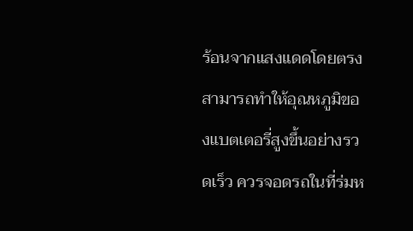ร้อนจากแสงแดดโดยตรงสามารถทำให้อุณหภูมิของแบตเตอรี่สูงขึ้นอย่างรวดเร็ว ควรจอดรถในที่ร่มห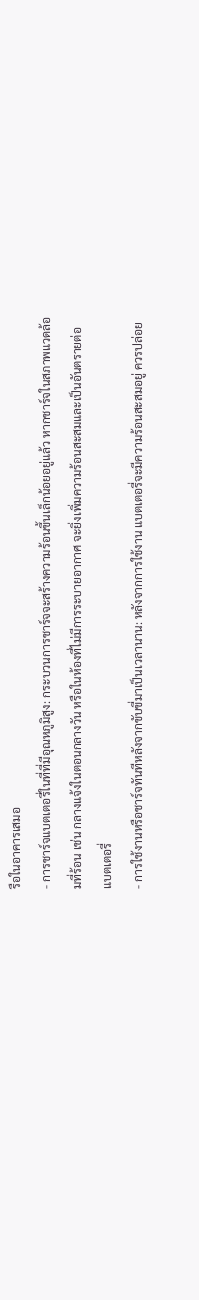รือในอาคารเสมอ
- การชาร์จแบตเตอรี่ในที่ที่มีอุณหภูมิสูง: กระบวนการชาร์จจะสร้างความร้อนขึ้นเล็กน้อยอยู่แล้ว หากชาร์จในสภาพแวดล้อมที่ร้อน เช่น กลางแจ้งในตอนกลางวัน หรือในห้องที่ไม่มีการระบายอากาศ จะยิ่งเพิ่มความร้อนสะสมและเป็นอันตรายต่อแบตเตอรี่
- การใช้งานหรือชาร์จทันทีหลังจากขับขี่มาเป็นเวลานาน: หลังจากการใช้งาน แบตเตอรี่จะมีความร้อนสะสมอยู่ ควรปล่อย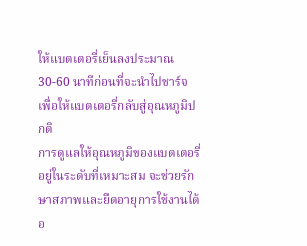ให้แบตเตอรี่เย็นลงประมาณ 30-60 นาทีก่อนที่จะนำไปชาร์จ เพื่อให้แบตเตอรี่กลับสู่อุณหภูมิปกติ
การดูแลให้อุณหภูมิของแบตเตอรี่อยู่ในระดับที่เหมาะสม จะช่วยรักษาสภาพและยืดอายุการใช้งานได้อ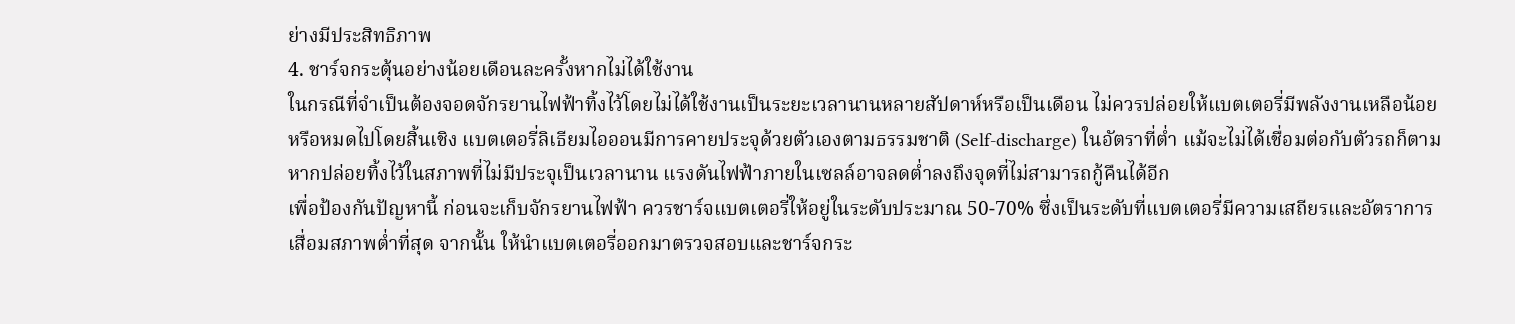ย่างมีประสิทธิภาพ
4. ชาร์จกระตุ้นอย่างน้อยเดือนละครั้งหากไม่ได้ใช้งาน
ในกรณีที่จำเป็นต้องจอดจักรยานไฟฟ้าทิ้งไว้โดยไม่ได้ใช้งานเป็นระยะเวลานานหลายสัปดาห์หรือเป็นเดือน ไม่ควรปล่อยให้แบตเตอรี่มีพลังงานเหลือน้อยหรือหมดไปโดยสิ้นเชิง แบตเตอรี่ลิเธียมไอออนมีการคายประจุด้วยตัวเองตามธรรมชาติ (Self-discharge) ในอัตราที่ต่ำ แม้จะไม่ได้เชื่อมต่อกับตัวรถก็ตาม หากปล่อยทิ้งไว้ในสภาพที่ไม่มีประจุเป็นเวลานาน แรงดันไฟฟ้าภายในเซลล์อาจลดต่ำลงถึงจุดที่ไม่สามารถกู้คืนได้อีก
เพื่อป้องกันปัญหานี้ ก่อนจะเก็บจักรยานไฟฟ้า ควรชาร์จแบตเตอรี่ให้อยู่ในระดับประมาณ 50-70% ซึ่งเป็นระดับที่แบตเตอรี่มีความเสถียรและอัตราการเสื่อมสภาพต่ำที่สุด จากนั้น ให้นำแบตเตอรี่ออกมาตรวจสอบและชาร์จกระ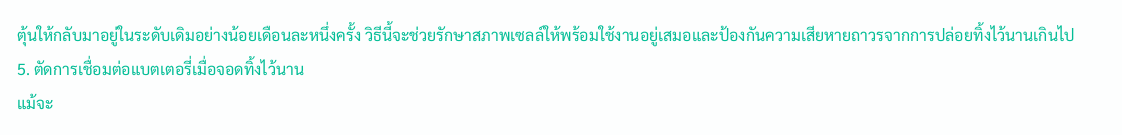ตุ้นให้กลับมาอยู่ในระดับเดิมอย่างน้อยเดือนละหนึ่งครั้ง วิธีนี้จะช่วยรักษาสภาพเซลล์ให้พร้อมใช้งานอยู่เสมอและป้องกันความเสียหายถาวรจากการปล่อยทิ้งไว้นานเกินไป
5. ตัดการเชื่อมต่อแบตเตอรี่เมื่อจอดทิ้งไว้นาน
แม้จะ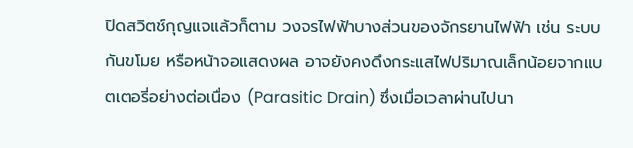ปิดสวิตช์กุญแจแล้วก็ตาม วงจรไฟฟ้าบางส่วนของจักรยานไฟฟ้า เช่น ระบบกันขโมย หรือหน้าจอแสดงผล อาจยังคงดึงกระแสไฟปริมาณเล็กน้อยจากแบตเตอรี่อย่างต่อเนื่อง (Parasitic Drain) ซึ่งเมื่อเวลาผ่านไปนา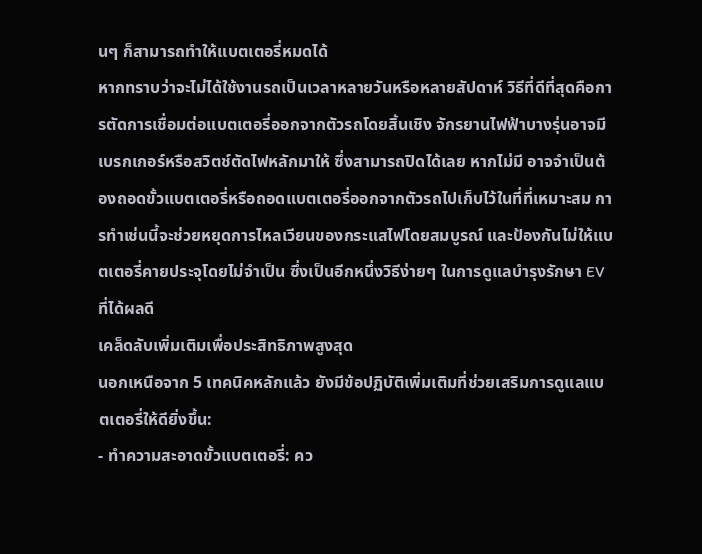นๆ ก็สามารถทำให้แบตเตอรี่หมดได้
หากทราบว่าจะไม่ได้ใช้งานรถเป็นเวลาหลายวันหรือหลายสัปดาห์ วิธีที่ดีที่สุดคือการตัดการเชื่อมต่อแบตเตอรี่ออกจากตัวรถโดยสิ้นเชิง จักรยานไฟฟ้าบางรุ่นอาจมีเบรกเกอร์หรือสวิตช์ตัดไฟหลักมาให้ ซึ่งสามารถปิดได้เลย หากไม่มี อาจจำเป็นต้องถอดขั้วแบตเตอรี่หรือถอดแบตเตอรี่ออกจากตัวรถไปเก็บไว้ในที่ที่เหมาะสม การทำเช่นนี้จะช่วยหยุดการไหลเวียนของกระแสไฟโดยสมบูรณ์ และป้องกันไม่ให้แบตเตอรี่คายประจุโดยไม่จำเป็น ซึ่งเป็นอีกหนึ่งวิธีง่ายๆ ในการดูแลบำรุงรักษา EV ที่ได้ผลดี
เคล็ดลับเพิ่มเติมเพื่อประสิทธิภาพสูงสุด
นอกเหนือจาก 5 เทคนิคหลักแล้ว ยังมีข้อปฏิบัติเพิ่มเติมที่ช่วยเสริมการดูแลแบตเตอรี่ให้ดียิ่งขึ้น:
- ทำความสะอาดขั้วแบตเตอรี่: คว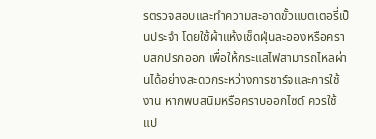รตรวจสอบและทำความสะอาดขั้วแบตเตอรี่เป็นประจำ โดยใช้ผ้าแห้งเช็ดฝุ่นละอองหรือคราบสกปรกออก เพื่อให้กระแสไฟสามารถไหลผ่านได้อย่างสะดวกระหว่างการชาร์จและการใช้งาน หากพบสนิมหรือคราบออกไซด์ ควรใช้แป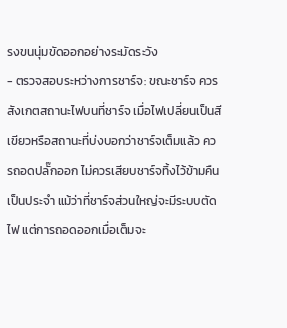รงขนนุ่มขัดออกอย่างระมัดระวัง
- ตรวจสอบระหว่างการชาร์จ: ขณะชาร์จ ควรสังเกตสถานะไฟบนที่ชาร์จ เมื่อไฟเปลี่ยนเป็นสีเขียวหรือสถานะที่บ่งบอกว่าชาร์จเต็มแล้ว ควรถอดปลั๊กออก ไม่ควรเสียบชาร์จทิ้งไว้ข้ามคืนเป็นประจำ แม้ว่าที่ชาร์จส่วนใหญ่จะมีระบบตัดไฟ แต่การถอดออกเมื่อเต็มจะ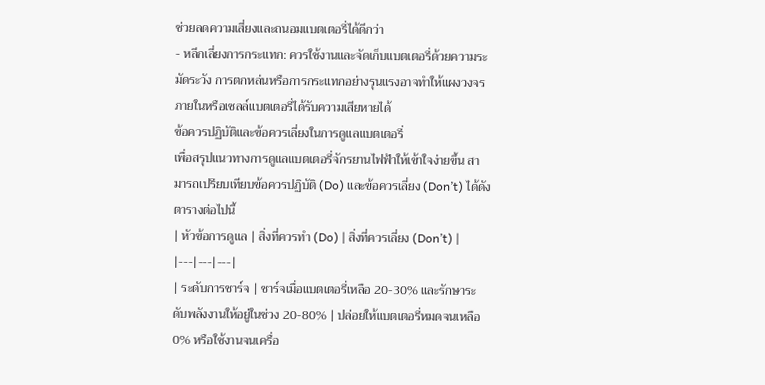ช่วยลดความเสี่ยงและถนอมแบตเตอรี่ได้ดีกว่า
- หลีกเลี่ยงการกระแทก: ควรใช้งานและจัดเก็บแบตเตอรี่ด้วยความระมัดระวัง การตกหล่นหรือการกระแทกอย่างรุนแรงอาจทำให้แผงวงจรภายในหรือเซลล์แบตเตอรี่ได้รับความเสียหายได้
ข้อควรปฏิบัติและข้อควรเลี่ยงในการดูแลแบตเตอรี่
เพื่อสรุปแนวทางการดูแลแบตเตอรี่จักรยานไฟฟ้าให้เข้าใจง่ายขึ้น สามารถเปรียบเทียบข้อควรปฏิบัติ (Do) และข้อควรเลี่ยง (Don’t) ได้ดังตารางต่อไปนี้
| หัวข้อการดูแล | สิ่งที่ควรทำ (Do) | สิ่งที่ควรเลี่ยง (Don’t) |
|---|---|---|
| ระดับการชาร์จ | ชาร์จเมื่อแบตเตอรี่เหลือ 20-30% และรักษาระดับพลังงานให้อยู่ในช่วง 20-80% | ปล่อยให้แบตเตอรี่หมดจนเหลือ 0% หรือใช้งานจนเครื่อ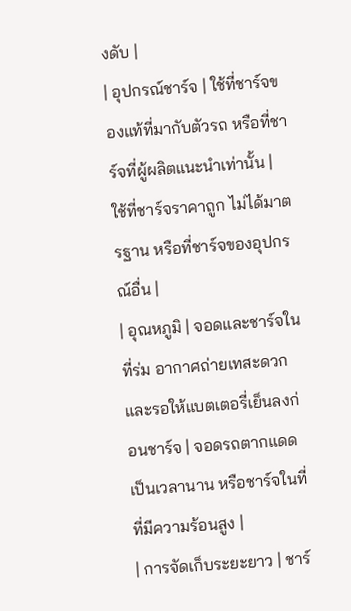งดับ |
| อุปกรณ์ชาร์จ | ใช้ที่ชาร์จของแท้ที่มากับตัวรถ หรือที่ชาร์จที่ผู้ผลิตแนะนำเท่านั้น | ใช้ที่ชาร์จราคาถูก ไม่ได้มาตรฐาน หรือที่ชาร์จของอุปกรณ์อื่น |
| อุณหภูมิ | จอดและชาร์จในที่ร่ม อากาศถ่ายเทสะดวก และรอให้แบตเตอรี่เย็นลงก่อนชาร์จ | จอดรถตากแดดเป็นเวลานาน หรือชาร์จในที่ที่มีความร้อนสูง |
| การจัดเก็บระยะยาว | ชาร์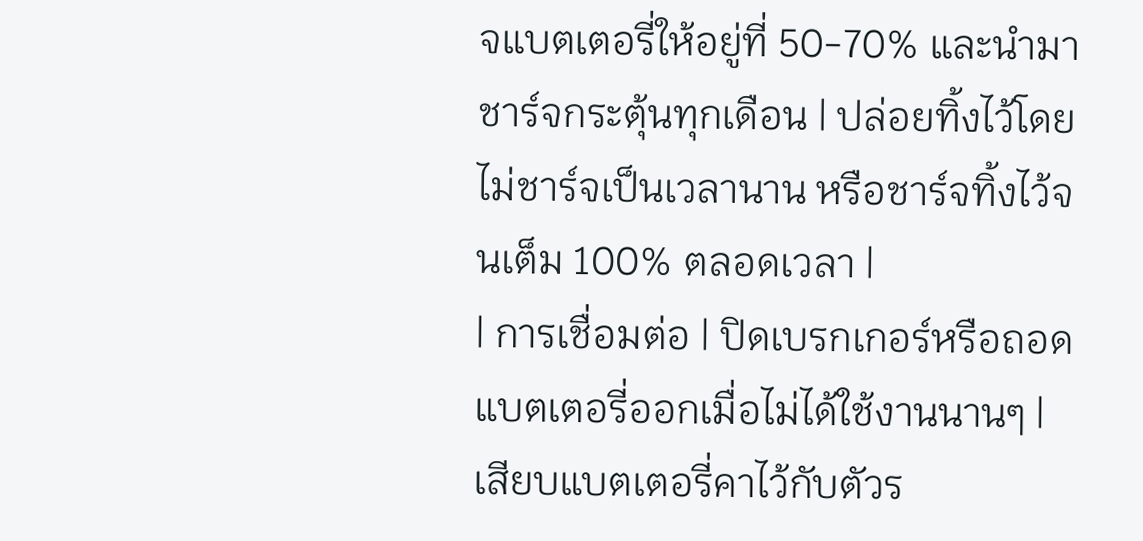จแบตเตอรี่ให้อยู่ที่ 50-70% และนำมาชาร์จกระตุ้นทุกเดือน | ปล่อยทิ้งไว้โดยไม่ชาร์จเป็นเวลานาน หรือชาร์จทิ้งไว้จนเต็ม 100% ตลอดเวลา |
| การเชื่อมต่อ | ปิดเบรกเกอร์หรือถอดแบตเตอรี่ออกเมื่อไม่ได้ใช้งานนานๆ | เสียบแบตเตอรี่คาไว้กับตัวร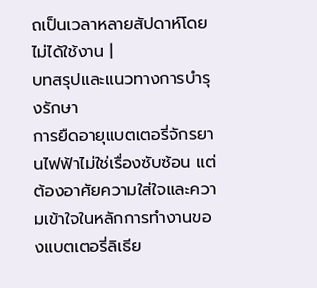ถเป็นเวลาหลายสัปดาห์โดยไม่ได้ใช้งาน |
บทสรุปและแนวทางการบำรุงรักษา
การยืดอายุแบตเตอรี่จักรยานไฟฟ้าไม่ใช่เรื่องซับซ้อน แต่ต้องอาศัยความใส่ใจและความเข้าใจในหลักการทำงานของแบตเตอรี่ลิเธีย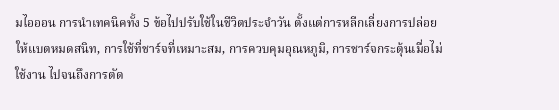มไอออน การนำเทคนิคทั้ง 5 ข้อไปปรับใช้ในชีวิตประจำวัน ตั้งแต่การหลีกเลี่ยงการปล่อยให้แบตหมดสนิท, การใช้ที่ชาร์จที่เหมาะสม, การควบคุมอุณหภูมิ, การชาร์จกระตุ้นเมื่อไม่ใช้งาน ไปจนถึงการตัด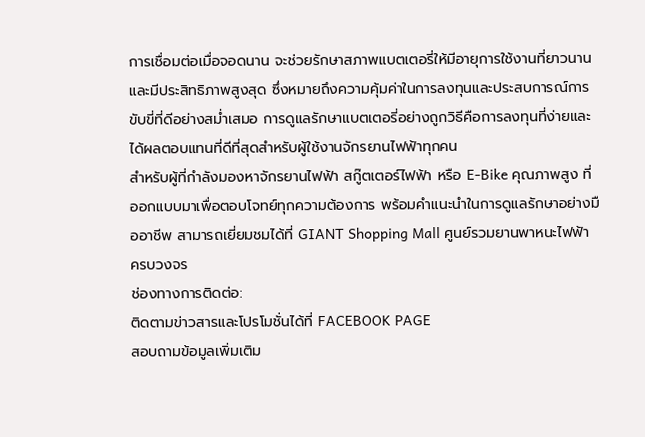การเชื่อมต่อเมื่อจอดนาน จะช่วยรักษาสภาพแบตเตอรี่ให้มีอายุการใช้งานที่ยาวนานและมีประสิทธิภาพสูงสุด ซึ่งหมายถึงความคุ้มค่าในการลงทุนและประสบการณ์การขับขี่ที่ดีอย่างสม่ำเสมอ การดูแลรักษาแบตเตอรี่อย่างถูกวิธีคือการลงทุนที่ง่ายและได้ผลตอบแทนที่ดีที่สุดสำหรับผู้ใช้งานจักรยานไฟฟ้าทุกคน
สำหรับผู้ที่กำลังมองหาจักรยานไฟฟ้า สกู๊ตเตอร์ไฟฟ้า หรือ E-Bike คุณภาพสูง ที่ออกแบบมาเพื่อตอบโจทย์ทุกความต้องการ พร้อมคำแนะนำในการดูแลรักษาอย่างมืออาชีพ สามารถเยี่ยมชมได้ที่ GIANT Shopping Mall ศูนย์รวมยานพาหนะไฟฟ้าครบวงจร
ช่องทางการติดต่อ:
ติดตามข่าวสารและโปรโมชั่นได้ที่ FACEBOOK PAGE
สอบถามข้อมูลเพิ่มเติม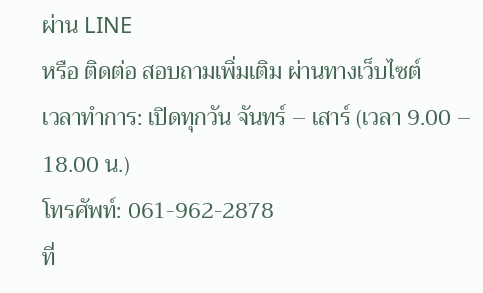ผ่าน LINE
หรือ ติดต่อ สอบถามเพิ่มเติม ผ่านทางเว็บไซต์
เวลาทำการ: เปิดทุกวัน จันทร์ – เสาร์ (เวลา 9.00 – 18.00 น.)
โทรศัพท์: 061-962-2878
ที่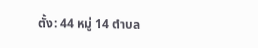ตั้ง: 44 หมู่ 14 ตำบล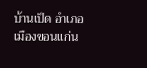บ้านเป็ด อำเภอเมืองขอนแก่น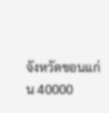จังหวัดขอนแก่น 40000